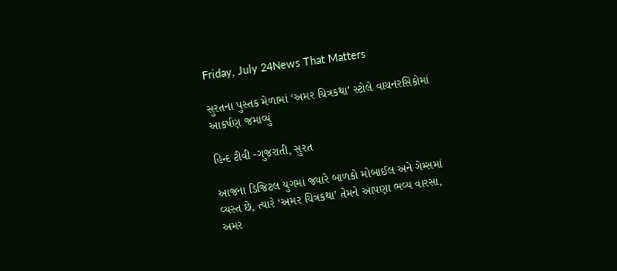Friday, July 24News That Matters

સુરતના પુસ્તક મેળામાં ‘અમર ચિત્રકથા’ સ્ટોલે વાચનરસિકોમાં આકર્ષણ જમાવ્યું

હિન્દ ટીવી -ગુજરાતી, સુરત

આજના ડિજિટલ યુગમાં જ્યારે બાળકો મોબાઈલ અને ગેમ્સમાં વ્યસ્ત છે, ત્યારે ‘અમર ચિત્રકથા’ તેમને આપણા ભવ્ય વારસા, અમર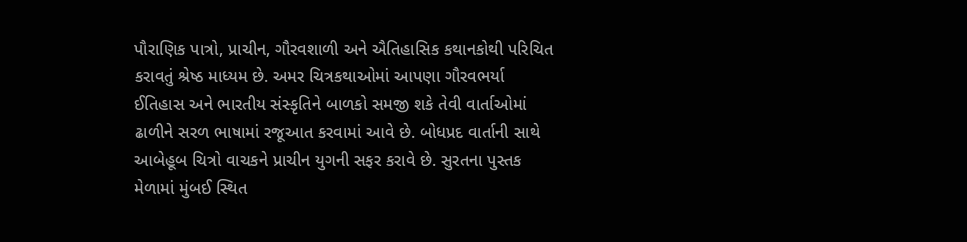પૌરાણિક પાત્રો, પ્રાચીન, ગૌરવશાળી અને ઐતિહાસિક કથાનકોથી પરિચિત કરાવતું શ્રેષ્ઠ માધ્યમ છે. અમર ચિત્રકથાઓમાં આપણા ગૌરવભર્યા ઈતિહાસ અને ભારતીય સંસ્કૃતિને બાળકો સમજી શકે તેવી વાર્તાઓમાં ઢાળીને સરળ ભાષામાં રજૂઆત કરવામાં આવે છે. બોધપ્રદ વાર્તાની સાથે આબેહૂબ ચિત્રો વાચકને પ્રાચીન યુગની સફર કરાવે છે. સુરતના પુસ્તક મેળામાં મુંબઈ સ્થિત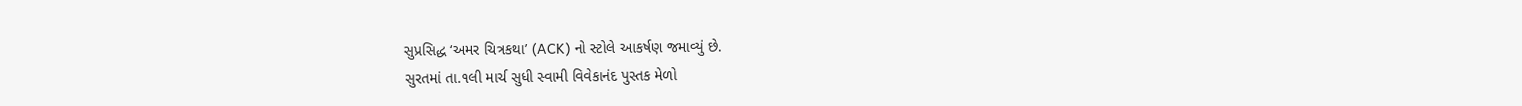સુપ્રસિદ્ધ ‘અમર ચિત્રકથા’ (ACK) નો સ્ટોલે આકર્ષણ જમાવ્યું છે.
સુરતમાં તા.૧લી માર્ચ સુધી સ્વામી વિવેકાનંદ પુસ્તક મેળો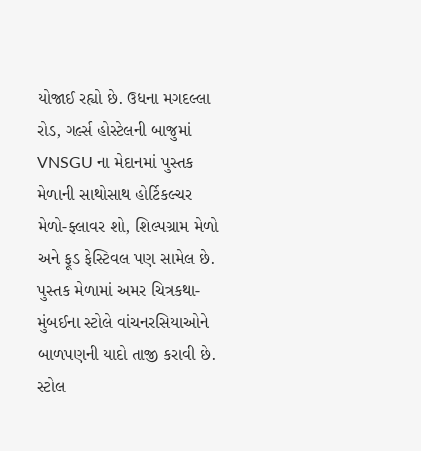યોજાઈ રહ્યો છે. ઉધના મગદલ્લા રોડ, ગર્લ્સ હોસ્ટેલની બાજુમાં VNSGU ના મેદાનમાં પુસ્તક મેળાની સાથોસાથ હોર્ટિકલ્ચર મેળો-ફ્લાવર શો, શિલ્પગ્રામ મેળો અને ફૂડ ફેસ્ટિવલ પણ સામેલ છે. પુસ્તક મેળામાં અમર ચિત્રકથા- મુંબઈના સ્ટોલે વાંચનરસિયાઓને બાળપણની યાદો તાજી કરાવી છે. સ્ટોલ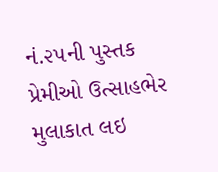નં.૨૫ની પુસ્તક પ્રેમીઓ ઉત્સાહભેર મુલાકાત લઇ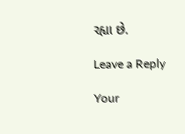રહ્યા છે.

Leave a Reply

Your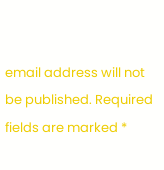email address will not be published. Required fields are marked *